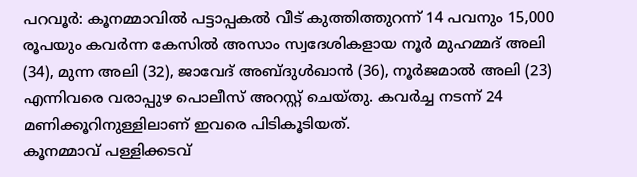പറവൂർ: കൂനമ്മാവിൽ പട്ടാപ്പകൽ വീട് കുത്തിത്തുറന്ന് 14 പവനും 15,000 രൂപയും കവർന്ന കേസിൽ അസാം സ്വദേശികളായ നൂർ മുഹമ്മദ് അലി (34), മുന്ന അലി (32), ജാവേദ് അബ്ദുൾഖാൻ (36), നൂർജമാൽ അലി (23) എന്നിവരെ വരാപ്പുഴ പൊലീസ് അറസ്റ്റ് ചെയ്തു. കവർച്ച നടന്ന് 24 മണിക്കൂറിനുള്ളിലാണ് ഇവരെ പിടികൂടിയത്.
കൂനമ്മാവ് പള്ളിക്കടവ്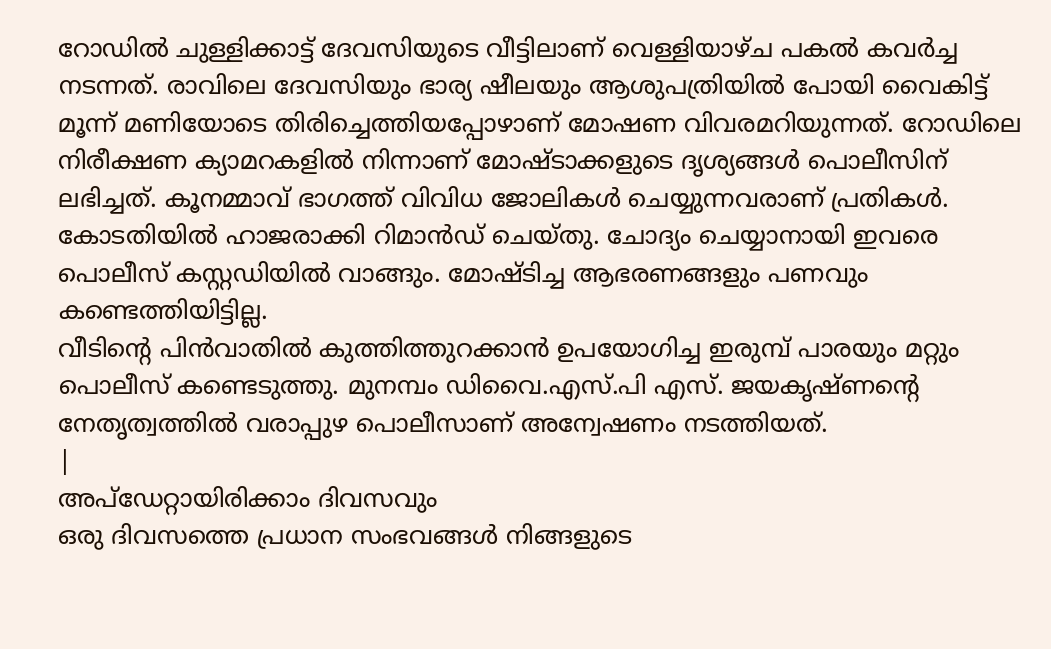റോഡിൽ ചുള്ളിക്കാട്ട് ദേവസിയുടെ വീട്ടിലാണ് വെള്ളിയാഴ്ച പകൽ കവർച്ച നടന്നത്. രാവിലെ ദേവസിയും ഭാര്യ ഷീലയും ആശുപത്രിയിൽ പോയി വൈകിട്ട് മൂന്ന് മണിയോടെ തിരിച്ചെത്തിയപ്പോഴാണ് മോഷണ വിവരമറിയുന്നത്. റോഡിലെ നിരീക്ഷണ ക്യാമറകളിൽ നിന്നാണ് മോഷ്ടാക്കളുടെ ദൃശ്യങ്ങൾ പൊലീസിന് ലഭിച്ചത്. കൂനമ്മാവ് ഭാഗത്ത് വിവിധ ജോലികൾ ചെയ്യുന്നവരാണ് പ്രതികൾ.
കോടതിയിൽ ഹാജരാക്കി റിമാൻഡ് ചെയ്തു. ചോദ്യം ചെയ്യാനായി ഇവരെ പൊലീസ് കസ്റ്റഡിയിൽ വാങ്ങും. മോഷ്ടിച്ച ആഭരണങ്ങളും പണവും കണ്ടെത്തിയിട്ടില്ല.
വീടിന്റെ പിൻവാതിൽ കുത്തിത്തുറക്കാൻ ഉപയോഗിച്ച ഇരുമ്പ് പാരയും മറ്റും പൊലീസ് കണ്ടെടുത്തു. മുനമ്പം ഡിവൈ.എസ്.പി എസ്. ജയകൃഷ്ണന്റെ നേതൃത്വത്തിൽ വരാപ്പുഴ പൊലീസാണ് അന്വേഷണം നടത്തിയത്.
|
അപ്ഡേറ്റായിരിക്കാം ദിവസവും
ഒരു ദിവസത്തെ പ്രധാന സംഭവങ്ങൾ നിങ്ങളുടെ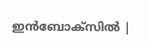ഇൻബോക്സിൽ |